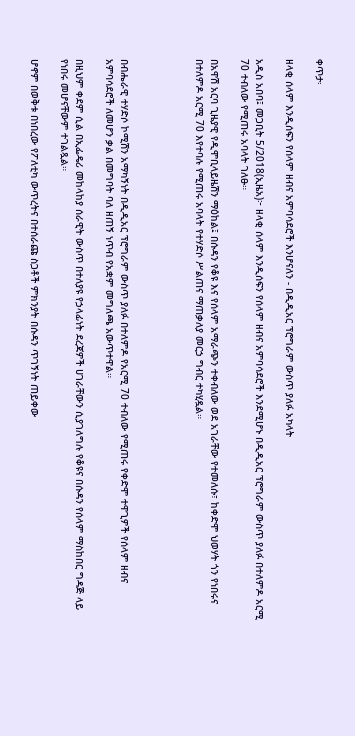ቀጥታ፡

ዘላቂ ሰላም እንዲሰፍን የሰላም ዘብና አምባሳደሮች እንሆናለን - በዲዲአር ፕሮግራም ውስጥ ያለፉ አካላት

አዲስ አበባ፤ መጋቢት 5/2018(ኢዜአ)፦ ዘላቂ ሰላም እንዲሰፍን የሰላም ዘብና አምባሳደሮች እንደሚሆኑ በዲዲአር ፕሮግራም ውስጥ ያለፉ በተለምዶ አርሚ 70 ተብለው የሚጠሩ አባላት ገለፁ።

በአዋሽ አርባ ጊዜያዊ የዲሞቢላይዜሽን ማዕከል፤ በሱዳን የቆዩ እና የሰላም አማራጭን ተቀብለው ወደ አገራቸው የተመለሱ፣ ከቀድሞ ህወሃት ጎን የነበሩና በተለምዶ አርሚ 70 እየተባሉ የሚጠሩ አባላት የተሃድሶ ሥልጠና ማጠቃለያ መርኃ ግብር ተካሂዷል።




በብሔራዊ ተሃድሶ ኮሚሽን አማካኝነት በዲዲአር ፕሮግራም ውስጥ ያለፉ በተለምዶ የአርሚ 70 ተብለው የሚጠሩ የቀድሞ ተዋጊዎች የሰላም ዘብና አምባሳደሮች ለመሆን ቃል በመግባት ባለ ዘጠኝ ነጥብ የአቋም መግለጫ አውጥተዋል።

በዚህም ቀደም ሲል በኢፌዴሪ መከላከያ ሰራዊት ውስጥ በተለያዩ የኃላፊነት ደረጃዎች ሀገራቸውን ሲያገለግሉ የቆዩና በሱዳን የሰላም ማስከበር ግዳጅ ላይ የነበሩ መሆናቸውም ተገልጿል።

ሆኖም በወቅቱ በነበረው የፖለቲካ ውጥረትና በተሰራጩ ስጋቶች ምክንያት በሱዳን ጥገኝነት ጠይቀው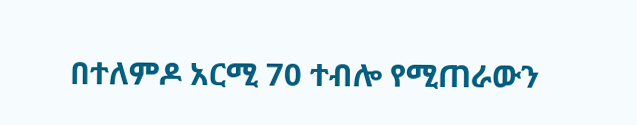በተለምዶ አርሚ 70 ተብሎ የሚጠራውን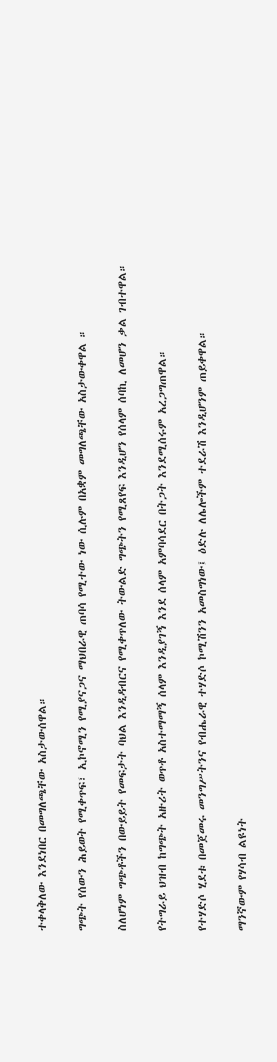ተቀላቅለው እንደነበር በመግለጫቸው አስታውሰዋል።

ግጭት የሰውን ሕይወት የሚቀጥፍ፣ ኢኮኖሚን የሚያናጋና ማህበራዊ ጠባሳ የሚተው ነው ሲሉም በአቋም መግለጫቸው አስታውቀዋል ።

ስለሆነም ግጭቶችን በውይይት የመፍታት ባህል እንዲዳብርና የሚቀጥለው ትውልድ ግጭትን የሚጸየፍ እንዲሆን የሰላም ሰባኪ ለመሆን ቃል ገብተዋል።

የትግራይ ህዝብ ከግጭት አዙሪት ወጥቶ አስተማማኝ ሰላም እንዲያገኝ እንደ ሰላም አምባሳደር በትጋት እንደሚሰሩም አረጋግጠዋል።

የተሃድሶ ሂደቱ በመጀመሩ መንግሥትንና የብሔራዊ ተሃድሶ ኮሚሽንን አመስግነው፤ ዕድሉ ለሌሎችም ተደራሽ እንዲሆንም ጠይቀዋል።

ማንኛውም የሃሳብ ልዩነት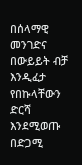በሰላማዊ መንገድና በውይይት ብቻ እንዲፈታ የበኩላቸውን ድርሻ እንደሚወጡ በድጋሚ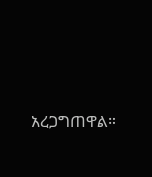አረጋግጠዋል።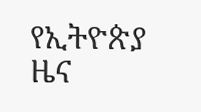የኢትዮጵያ ዜና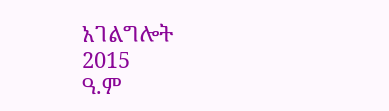አገልግሎት
2015
ዓ.ም